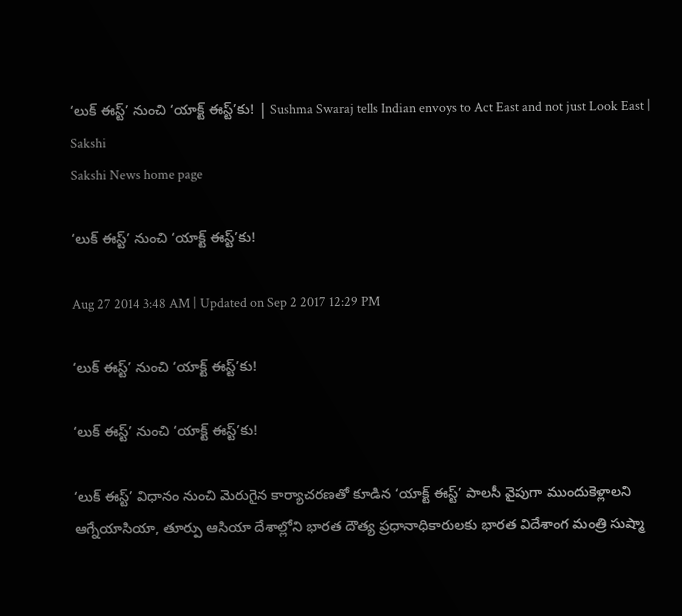‘లుక్ ఈస్ట్’ నుంచి ‘యాక్ట్ ఈస్ట్’కు! | Sushma Swaraj tells Indian envoys to Act East and not just Look East | Sakshi
Sakshi News home page

‘లుక్ ఈస్ట్’ నుంచి ‘యాక్ట్ ఈస్ట్’కు!

Aug 27 2014 3:48 AM | Updated on Sep 2 2017 12:29 PM

‘లుక్ ఈస్ట్’ నుంచి ‘యాక్ట్ ఈస్ట్’కు!

‘లుక్ ఈస్ట్’ నుంచి ‘యాక్ట్ ఈస్ట్’కు!

‘లుక్ ఈస్ట్’ విధానం నుంచి మెరుగైన కార్యాచరణతో కూడిన ‘యాక్ట్ ఈస్ట్’ పాలసీ వైపుగా ముందుకెళ్లాలని ఆగ్నేయాసియా, తూర్పు ఆసియా దేశాల్లోని భారత దౌత్య ప్రధానాధికారులకు భారత విదేశాంగ మంత్రి సుష్మా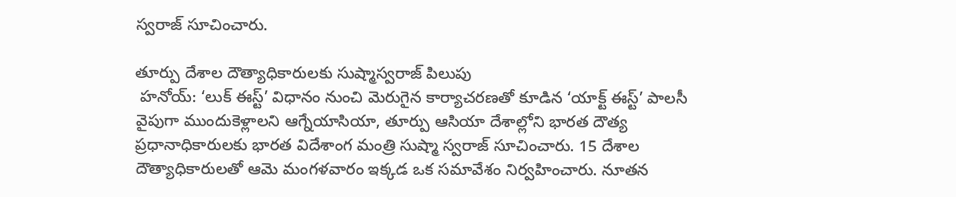స్వరాజ్ సూచించారు.

తూర్పు దేశాల దౌత్యాధికారులకు సుష్మాస్వరాజ్ పిలుపు
 హనోయ్: ‘లుక్ ఈస్ట్’ విధానం నుంచి మెరుగైన కార్యాచరణతో కూడిన ‘యాక్ట్ ఈస్ట్’ పాలసీ వైపుగా ముందుకెళ్లాలని ఆగ్నేయాసియా, తూర్పు ఆసియా దేశాల్లోని భారత దౌత్య ప్రధానాధికారులకు భారత విదేశాంగ మంత్రి సుష్మా స్వరాజ్ సూచించారు. 15 దేశాల దౌత్యాధికారులతో ఆమె మంగళవారం ఇక్కడ ఒక సమావేశం నిర్వహించారు. నూతన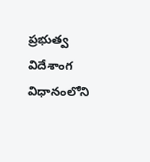ప్రభుత్వ విదేశాంగ విధానంలోని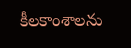కీలకాంశాలను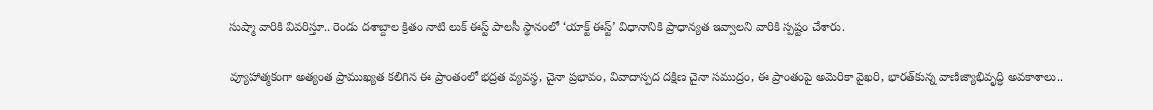సుష్మా వారికి వివరిస్తూ.. రెండు దశాబ్దాల క్రితం నాటి లుక్ ఈస్ట్ పాలసీ స్థానంలో ‘యాక్ట్ ఈస్ట్’ విధానానికి ప్రాధాన్యత ఇవ్వాలని వారికి స్పష్టం చేశారు.

వ్యూహాత్మకంగా అత్యంత ప్రాముఖ్యత కలిగిన ఈ ప్రాంతంలో భద్రత వ్యవస్థ, చైనా ప్రభావం, వివాదాస్పద దక్షిణ చైనా సముద్రం, ఈ ప్రాంతంపై అమెరికా వైఖరి, భారత్‌కున్న వాణిజ్యాభివృద్ధి అవకాశాలు..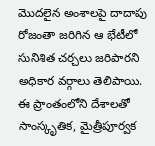మొదలైన అంశాలపై దాదాపు రోజంతా జరిగిన ఆ భేటీలో సునిశిత చర్చలు జరిపారని అధికార వర్గాలు తెలిపాయి. ఈ ప్రాంతంలోని దేశాలతో సాంస్కృతిక, మైత్రీపూర్వక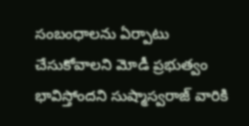సంబంధాలను ఏర్పాటు చేసుకోవాలని మోడీ ప్రభుత్వం భావిస్తోందని సుష్మాస్వరాజ్ వారికి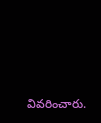వివరించారు.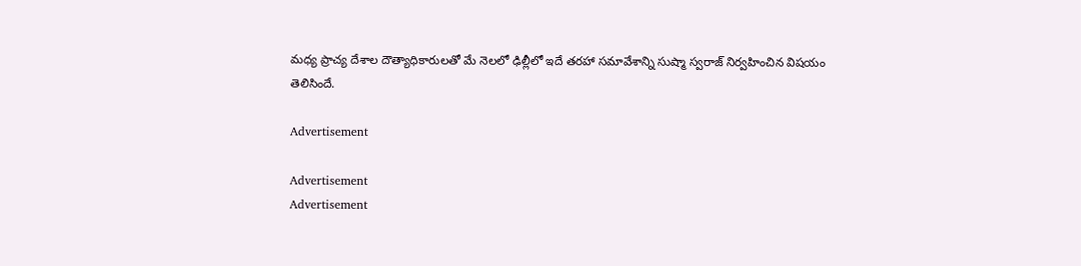మధ్య ప్రాచ్య దేశాల దౌత్యాధికారులతో మే నెలలో ఢిల్లీలో ఇదే తరహా సమావేశాన్ని సుష్మా స్వరాజ్ నిర్వహించిన విషయం తెలిసిందే.

Advertisement

Advertisement
Advertisement